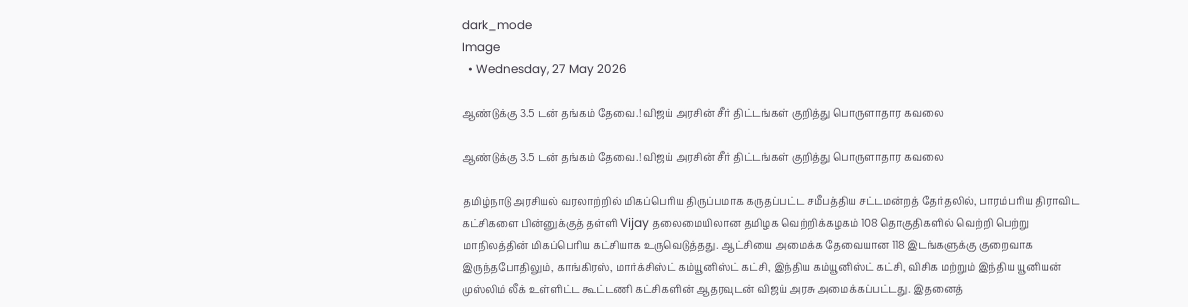dark_mode
Image
  • Wednesday, 27 May 2026

ஆண்டுக்கு 3.5 டன் தங்கம் தேவை.! விஜய் அரசின் சீர் திட்டங்கள் குறித்து பொருளாதார கவலை

ஆண்டுக்கு 3.5 டன் தங்கம் தேவை.! விஜய் அரசின் சீர் திட்டங்கள் குறித்து பொருளாதார கவலை

தமிழ்நாடு அரசியல் வரலாற்றில் மிகப்பெரிய திருப்பமாக கருதப்பட்ட சமீபத்திய சட்டமன்றத் தேர்தலில், பாரம்பரிய திராவிட கட்சிகளை பின்னுக்குத் தள்ளி Vijay தலைமையிலான தமிழக வெற்றிக்கழகம் 108 தொகுதிகளில் வெற்றி பெற்று மாநிலத்தின் மிகப்பெரிய கட்சியாக உருவெடுத்தது. ஆட்சியை அமைக்க தேவையான 118 இடங்களுக்கு குறைவாக இருந்தபோதிலும், காங்கிரஸ், மார்க்சிஸ்ட் கம்யூனிஸ்ட் கட்சி, இந்திய கம்யூனிஸ்ட் கட்சி, விசிக மற்றும் இந்திய யூனியன் முஸ்லிம் லீக் உள்ளிட்ட கூட்டணி கட்சிகளின் ஆதரவுடன் விஜய் அரசு அமைக்கப்பட்டது. இதனைத்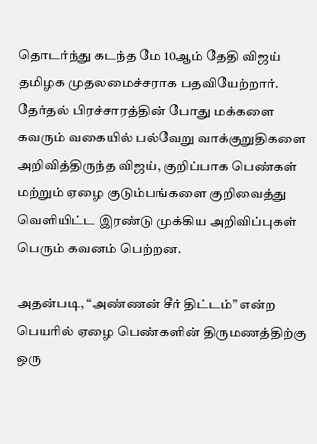தொடர்ந்து கடந்த மே 10ஆம் தேதி விஜய் தமிழக முதலமைச்சராக பதவியேற்றார். தேர்தல் பிரச்சாரத்தின் போது மக்களை கவரும் வகையில் பல்வேறு வாக்குறுதிகளை அறிவித்திருந்த விஜய், குறிப்பாக பெண்கள் மற்றும் ஏழை குடும்பங்களை குறிவைத்து வெளியிட்ட இரண்டு முக்கிய அறிவிப்புகள் பெரும் கவனம் பெற்றன.

அதன்படி, “அண்ணன் சீர் திட்டம்” என்ற பெயரில் ஏழை பெண்களின் திருமணத்திற்கு ஒரு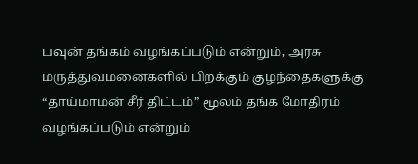பவுன் தங்கம் வழங்கப்படும் என்றும், அரசு மருத்துவமனைகளில் பிறக்கும் குழந்தைகளுக்கு “தாய்மாமன் சீர் திட்டம்” மூலம் தங்க மோதிரம் வழங்கப்படும் என்றும்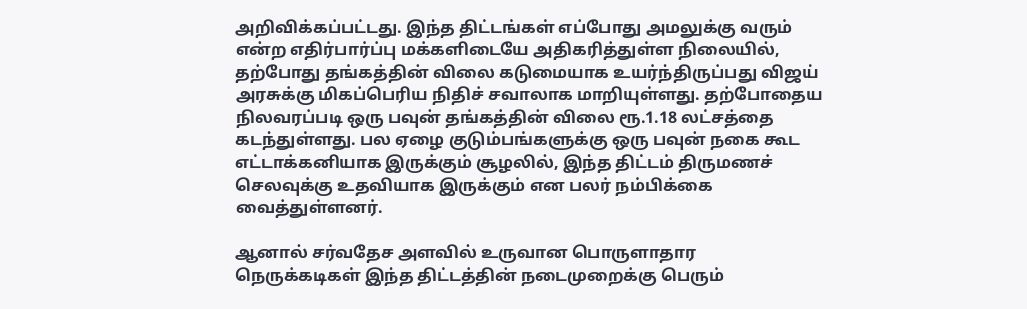அறிவிக்கப்பட்டது. இந்த திட்டங்கள் எப்போது அமலுக்கு வரும் என்ற எதிர்பார்ப்பு மக்களிடையே அதிகரித்துள்ள நிலையில், தற்போது தங்கத்தின் விலை கடுமையாக உயர்ந்திருப்பது விஜய் அரசுக்கு மிகப்பெரிய நிதிச் சவாலாக மாறியுள்ளது. தற்போதைய நிலவரப்படி ஒரு பவுன் தங்கத்தின் விலை ரூ.1.18 லட்சத்தை கடந்துள்ளது. பல ஏழை குடும்பங்களுக்கு ஒரு பவுன் நகை கூட எட்டாக்கனியாக இருக்கும் சூழலில், இந்த திட்டம் திருமணச் செலவுக்கு உதவியாக இருக்கும் என பலர் நம்பிக்கை வைத்துள்ளனர்.

ஆனால் சர்வதேச அளவில் உருவான பொருளாதார நெருக்கடிகள் இந்த திட்டத்தின் நடைமுறைக்கு பெரும்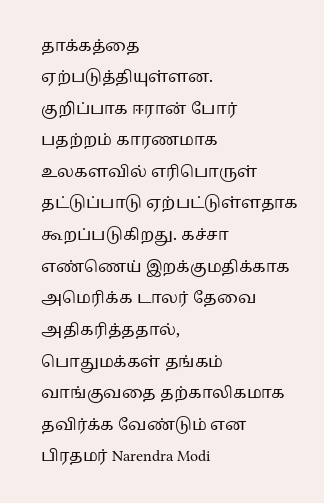தாக்கத்தை ஏற்படுத்தியுள்ளன. குறிப்பாக ஈரான் போர் பதற்றம் காரணமாக உலகளவில் எரிபொருள் தட்டுப்பாடு ஏற்பட்டுள்ளதாக கூறப்படுகிறது. கச்சா எண்ணெய் இறக்குமதிக்காக அமெரிக்க டாலர் தேவை அதிகரித்ததால், பொதுமக்கள் தங்கம் வாங்குவதை தற்காலிகமாக தவிர்க்க வேண்டும் என பிரதமர் Narendra Modi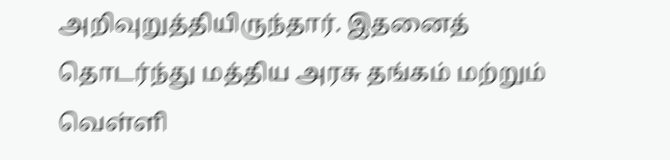அறிவுறுத்தியிருந்தார். இதனைத் தொடர்ந்து மத்திய அரசு தங்கம் மற்றும் வெள்ளி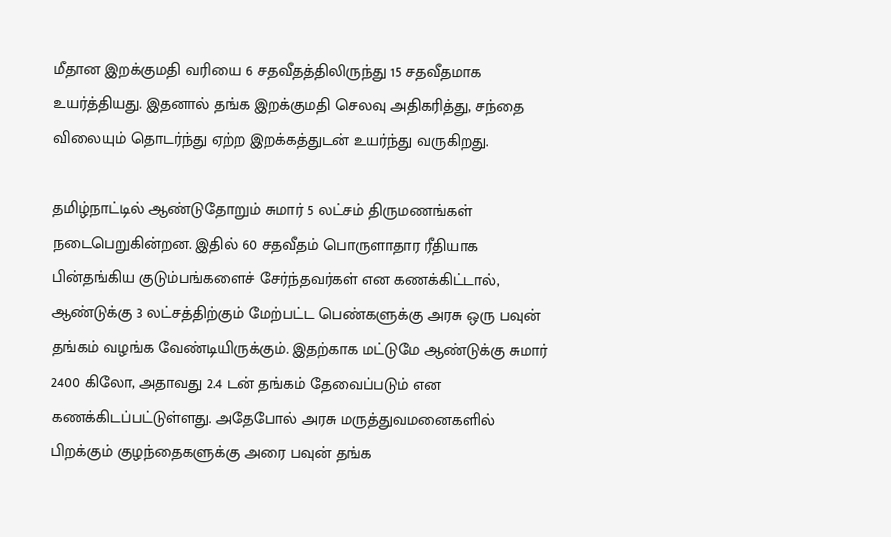மீதான இறக்குமதி வரியை 6 சதவீதத்திலிருந்து 15 சதவீதமாக உயர்த்தியது. இதனால் தங்க இறக்குமதி செலவு அதிகரித்து, சந்தை விலையும் தொடர்ந்து ஏற்ற இறக்கத்துடன் உயர்ந்து வருகிறது.

தமிழ்நாட்டில் ஆண்டுதோறும் சுமார் 5 லட்சம் திருமணங்கள் நடைபெறுகின்றன. இதில் 60 சதவீதம் பொருளாதார ரீதியாக பின்தங்கிய குடும்பங்களைச் சேர்ந்தவர்கள் என கணக்கிட்டால், ஆண்டுக்கு 3 லட்சத்திற்கும் மேற்பட்ட பெண்களுக்கு அரசு ஒரு பவுன் தங்கம் வழங்க வேண்டியிருக்கும். இதற்காக மட்டுமே ஆண்டுக்கு சுமார் 2400 கிலோ, அதாவது 2.4 டன் தங்கம் தேவைப்படும் என கணக்கிடப்பட்டுள்ளது. அதேபோல் அரசு மருத்துவமனைகளில் பிறக்கும் குழந்தைகளுக்கு அரை பவுன் தங்க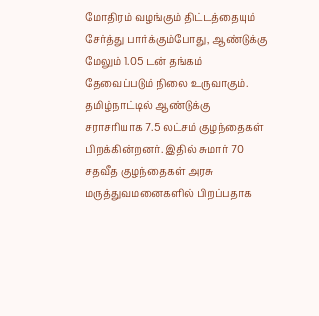மோதிரம் வழங்கும் திட்டத்தையும் சேர்த்து பார்க்கும்போது, ஆண்டுக்கு மேலும் 1.05 டன் தங்கம் தேவைப்படும் நிலை உருவாகும். தமிழ்நாட்டில் ஆண்டுக்கு சராசரியாக 7.5 லட்சம் குழந்தைகள் பிறக்கின்றனர். இதில் சுமார் 70 சதவீத குழந்தைகள் அரசு மருத்துவமனைகளில் பிறப்பதாக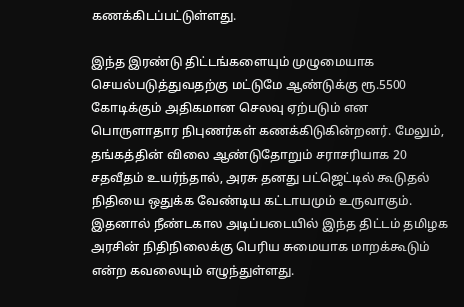கணக்கிடப்பட்டுள்ளது.

இந்த இரண்டு திட்டங்களையும் முழுமையாக செயல்படுத்துவதற்கு மட்டுமே ஆண்டுக்கு ரூ.5500 கோடிக்கும் அதிகமான செலவு ஏற்படும் என பொருளாதார நிபுணர்கள் கணக்கிடுகின்றனர். மேலும், தங்கத்தின் விலை ஆண்டுதோறும் சராசரியாக 20 சதவீதம் உயர்ந்தால், அரசு தனது பட்ஜெட்டில் கூடுதல் நிதியை ஒதுக்க வேண்டிய கட்டாயமும் உருவாகும். இதனால் நீண்டகால அடிப்படையில் இந்த திட்டம் தமிழக அரசின் நிதிநிலைக்கு பெரிய சுமையாக மாறக்கூடும் என்ற கவலையும் எழுந்துள்ளது.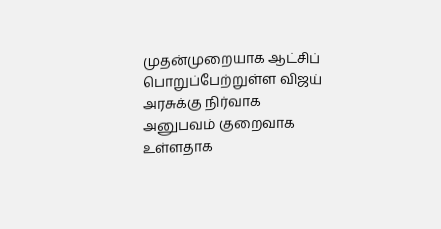முதன்முறையாக ஆட்சிப் பொறுப்பேற்றுள்ள விஜய் அரசுக்கு நிர்வாக அனுபவம் குறைவாக உள்ளதாக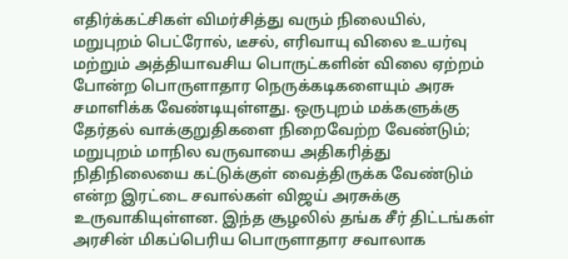எதிர்க்கட்சிகள் விமர்சித்து வரும் நிலையில், மறுபுறம் பெட்ரோல், டீசல், எரிவாயு விலை உயர்வு மற்றும் அத்தியாவசிய பொருட்களின் விலை ஏற்றம் போன்ற பொருளாதார நெருக்கடிகளையும் அரசு சமாளிக்க வேண்டியுள்ளது. ஒருபுறம் மக்களுக்கு தேர்தல் வாக்குறுதிகளை நிறைவேற்ற வேண்டும்; மறுபுறம் மாநில வருவாயை அதிகரித்து நிதிநிலையை கட்டுக்குள் வைத்திருக்க வேண்டும் என்ற இரட்டை சவால்கள் விஜய் அரசுக்கு உருவாகியுள்ளன. இந்த சூழலில் தங்க சீர் திட்டங்கள் அரசின் மிகப்பெரிய பொருளாதார சவாலாக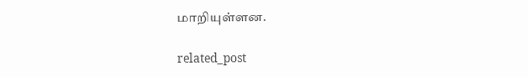மாறியுள்ளன.

related_post